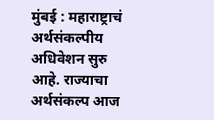मुंबई : महाराष्ट्राचं अर्थसंकल्पीय अधिवेशन सुरु आहे. राज्याचा अर्थसंकल्प आज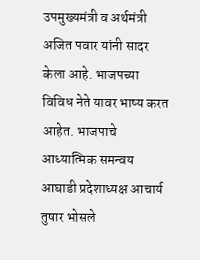उपमुख्यमंत्री व अर्थमंत्री अजित पवार यांनी सादर केला आहे. भाजपच्या विविध नेते यावर भाष्य करत आहेत. भाजपाचे आध्यात्मिक समन्वय आघाडी प्रदेशाध्यक्ष आचार्य तुषार भोसले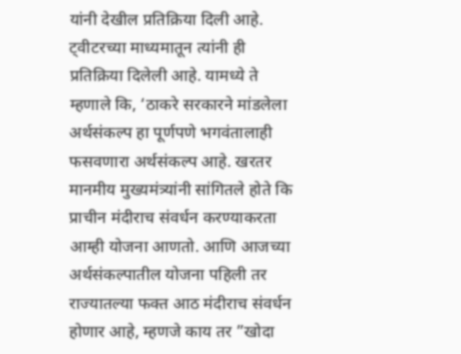यांनी देखील प्रतिक्रिया दिली आहे.
ट्वीटरच्या माध्यमातून त्यांनी ही प्रतिक्रिया दिलेली आहे. यामध्ये ते म्हणाले कि, ‘ठाकरे सरकारने मांडलेला अर्थसंकल्प हा पूर्णपणे भगवंतालाही फसवणारा अर्थसंकल्प आहे. खरतर मानमीय मुख्यमंत्र्यांनी सांगितले होते कि प्राचीन मंदीराच संवर्धन करण्याकरता आम्ही योजना आणतो. आणि आजच्या अर्थसंकल्पातील योजना पहिली तर राज्यातल्या फक्त आठ मंदीराच संवर्धन होणार आहे, म्हणजे काय तर ”खोदा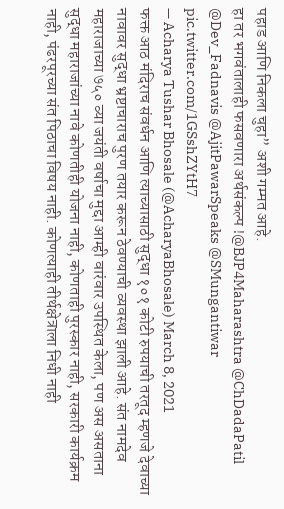पहाड आणि निकला चुहा” अशी गम्मत आहे.
हा तर भगवंतालाही फसवणारा अर्थसंकल्प !@BJP4Maharashtra @ChDadaPatil @Dev_Fadnavis @AjitPawarSpeaks @SMungantiwar pic.twitter.com/1GSshZYtH7
— Acharya Tushar Bhosale (@AcharyaBhosale) March 8, 2021
फक्त आठ मंदिराच संवर्धन आणि त्याच्यासाठी सुद्धा १०१ कोटी रुपयाची तरतूद म्हणजे देवाच्या नावावर सुद्धा भ्रष्टाचाराच पुरण तयार करून ठेवण्याची व्यवस्था झाली आहे. संत नामदेव महाराजाच्या ७५० व्या जयंती वर्षाचा मुद्दा आम्ही वारंवार उपस्थित केला, पण अस असताना सुद्धा महाराजांच्या नावे कोणतीही योजना नाही, कोणताही पुरस्कार नाही, सरकारी कार्यक्रम नाही, पंढरपूरच्या संत पिठाचा विषय नाही. कोणत्याही तीर्थक्षेत्राला निधी नाही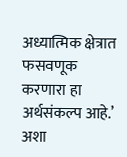अध्यात्मिक क्षेत्रात फसवणूक करणारा हा अर्थसंकल्प आहे.’ अशा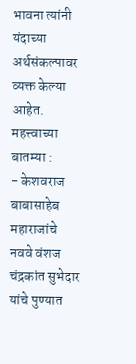भावना त्यांनी यंदाच्या अर्थसंकल्पावर व्यक्त केल्या आहेत.
महत्त्वाच्या बातम्या :
- केशवराज बाबासाहेब महाराजांचे नववे वंशज चंद्रकांत सुभेदार यांचे पुण्यात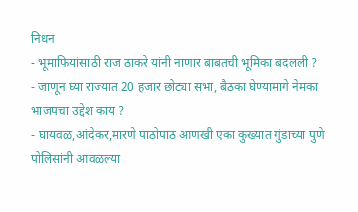निधन
- भूमाफियांसाठी राज ठाकरे यांनी नाणार बाबतची भूमिका बदलली ?
- जाणून घ्या राज्यात 20 हजार छोट्या सभा, बैठका घेण्यामागे नेमका भाजपचा उद्देश काय ?
- घायवळ,आंदेकर,मारणे पाठोपाठ आणखी एका कुख्यात गुंडाच्या पुणे पोलिसांनी आवळल्या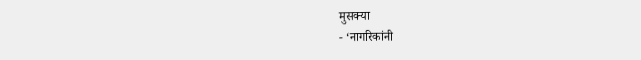मुसक्या
- ‘नागरिकांनी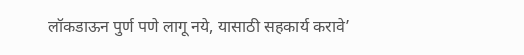लॉकडाऊन पुर्ण पणे लागू नये, यासाठी सहकार्य करावे’